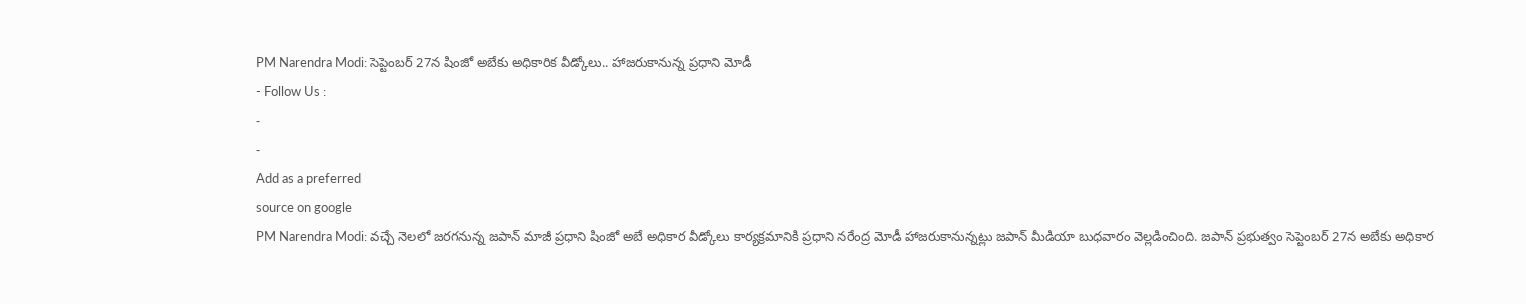PM Narendra Modi: సెప్టెంబర్ 27న షింజో అబేకు అధికారిక వీడ్కోలు.. హాజరుకానున్న ప్రధాని మోడీ
- Follow Us :
-
-
Add as a preferred
source on google
PM Narendra Modi: వచ్చే నెలలో జరగనున్న జపాన్ మాజీ ప్రధాని షింజో అబే అధికార వీడ్కోలు కార్యక్రమానికి ప్రధాని నరేంద్ర మోడీ హాజరుకానున్నట్లు జపాన్ మీడియా బుధవారం వెల్లడించింది. జపాన్ ప్రభుత్వం సెప్టెంబర్ 27న అబేకు అధికార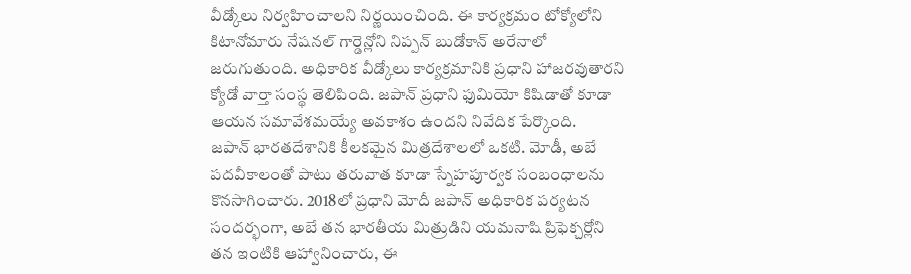వీడ్కోలు నిర్వహించాలని నిర్ణయించింది. ఈ కార్యక్రమం టోక్యోలోని కిటానోమారు నేషనల్ గార్డెన్లోని నిప్పన్ బుడోకాన్ అరేనాలో జరుగుతుంది. అధికారిక వీడ్కోలు కార్యక్రమానికి ప్రధాని హాజరవుతారని క్యోడో వార్తా సంస్థ తెలిపింది. జపాన్ ప్రధాని ఫుమియో కిషిడాతో కూడా ఆయన సమావేశమయ్యే అవకాశం ఉందని నివేదిక పేర్కొంది.
జపాన్ భారతదేశానికి కీలకమైన మిత్రదేశాలలో ఒకటి. మోడీ, అబే పదవీకాలంతో పాటు తరువాత కూడా స్నేహపూర్వక సంబంధాలను కొనసాగించారు. 2018లో ప్రధాని మోదీ జపాన్ అధికారిక పర్యటన సందర్భంగా, అబే తన భారతీయ మిత్రుడిని యమనాషి ప్రిఫెక్చర్లోని తన ఇంటికి ఆహ్వానించారు, ఈ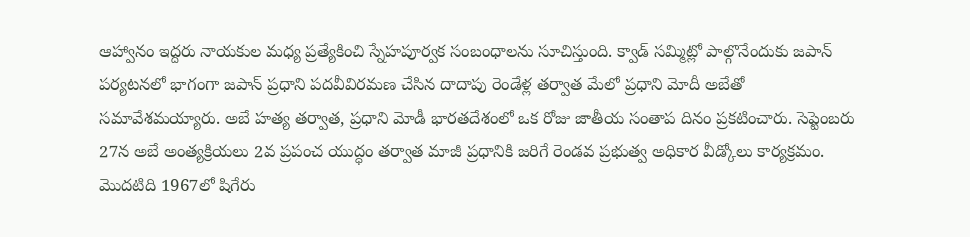ఆహ్వానం ఇద్దరు నాయకుల మధ్య ప్రత్యేకించి స్నేహపూర్వక సంబంధాలను సూచిస్తుంది. క్వాడ్ సమ్మిట్లో పాల్గొనేందుకు జపాన్ పర్యటనలో భాగంగా జపాన్ ప్రధాని పదవీవిరమణ చేసిన దాదాపు రెండేళ్ల తర్వాత మేలో ప్రధాని మోదీ అబేతో సమావేశమయ్యారు. అబే హత్య తర్వాత, ప్రధాని మోడీ భారతదేశంలో ఒక రోజు జాతీయ సంతాప దినం ప్రకటించారు. సెప్టెంబరు 27న అబే అంత్యక్రియలు 2వ ప్రపంచ యుద్ధం తర్వాత మాజీ ప్రధానికి జరిగే రెండవ ప్రభుత్వ అధికార వీడ్కోలు కార్యక్రమం. మొదటిది 1967లో షిగేరు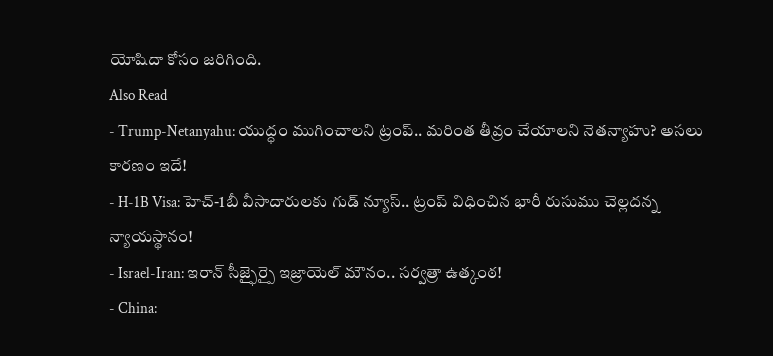యోషిదా కోసం జరిగింది.
Also Read
- Trump-Netanyahu: యుద్ధం ముగించాలని ట్రంప్.. మరింత తీవ్రం చేయాలని నెతన్యాహు? అసలు కారణం ఇదే!
- H-1B Visa: హెచ్-1బీ వీసాదారులకు గుడ్ న్యూస్.. ట్రంప్ విధించిన భారీ రుసుము చెల్లదన్న న్యాయస్థానం!
- Israel-Iran: ఇరాన్ సీజ్ఫైర్పై ఇజ్రాయెల్ మౌనం.. సర్వత్రా ఉత్కంఠ!
- China: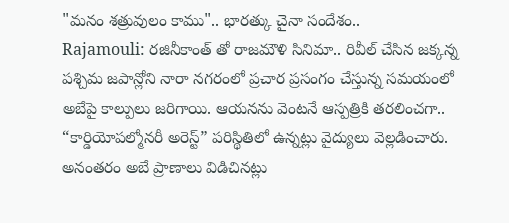"మనం శత్రువులం కాము".. భారత్కు చైనా సందేశం..
Rajamouli: రజినీకాంత్ తో రాజమౌళి సినిమా.. రివీల్ చేసిన జక్కన్న
పశ్చిమ జపాన్లోని నారా నగరంలో ప్రచార ప్రసంగం చేస్తున్న సమయంలో అబేపై కాల్పులు జరిగాయి. ఆయనను వెంటనే ఆస్పత్రికి తరలించగా.. “కార్డియోపల్మోనరీ అరెస్ట్” పరిస్థితిలో ఉన్నట్లు వైద్యులు వెల్లడించారు. అనంతరం అబే ప్రాణాలు విడిచినట్లు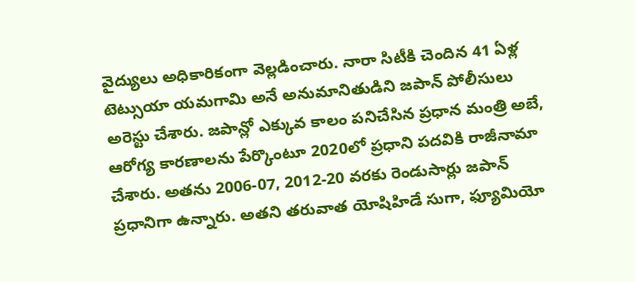వైద్యులు అధికారికంగా వెల్లడించారు. నారా సిటీకి చెందిన 41 ఏళ్ల టెట్సుయా యమగామి అనే అనుమానితుడిని జపాన్ పోలీసులు అరెస్టు చేశారు. జపాన్లో ఎక్కువ కాలం పనిచేసిన ప్రధాన మంత్రి అబే, ఆరోగ్య కారణాలను పేర్కొంటూ 2020లో ప్రధాని పదవికి రాజీనామా చేశారు. అతను 2006-07, 2012-20 వరకు రెండుసార్లు జపాన్ ప్రధానిగా ఉన్నారు. అతని తరువాత యోషిహిడే సుగా, ఫ్యూమియో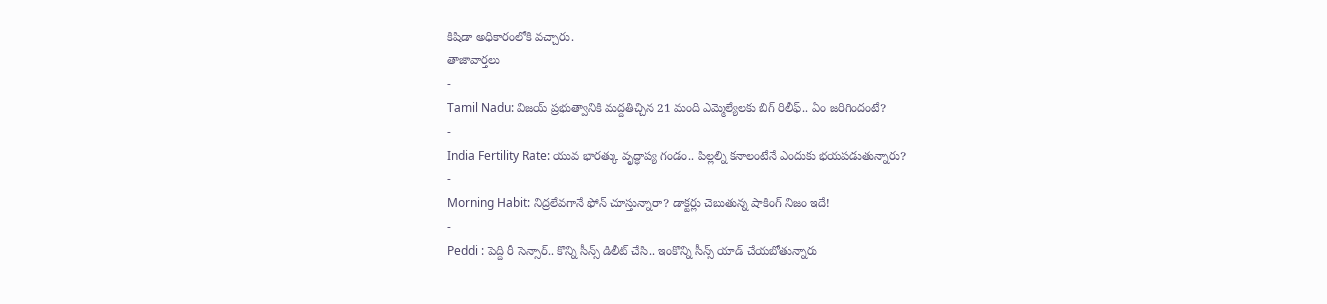కిషిడా అధికారంలోకి వచ్చారు.
తాజావార్తలు
-
Tamil Nadu: విజయ్ ప్రభుత్వానికి మద్దతిచ్చిన 21 మంది ఎమ్మెల్యేలకు బిగ్ రిలీఫ్.. ఏం జరిగిందంటే?
-
India Fertility Rate: యువ భారత్కు వృద్ధాప్య గండం.. పిల్లల్ని కనాలంటేనే ఎందుకు భయపడుతున్నారు?
-
Morning Habit: నిద్రలేవగానే ఫోన్ చూస్తున్నారా? డాక్టర్లు చెబుతున్న షాకింగ్ నిజం ఇదే!
-
Peddi : పెద్ది రీ సెన్సార్.. కొన్ని సీన్స్ డిలీట్ చేసి.. ఇంకొన్ని సీన్స్ యాడ్ చేయబోతున్నారు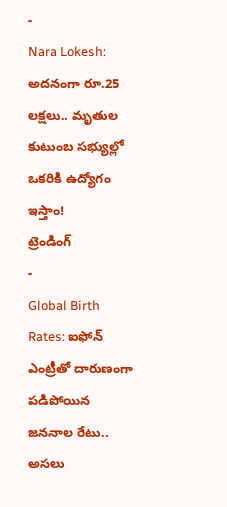-
Nara Lokesh: అదనంగా రూ.25 లక్షలు.. మృతుల కుటుంబ సభ్యుల్లో ఒకరికి ఉద్యోగం ఇస్తాం!
ట్రెండింగ్
-
Global Birth Rates: ఐఫోన్ ఎంట్రీతో దారుణంగా పడిపోయిన జననాల రేటు.. అసలు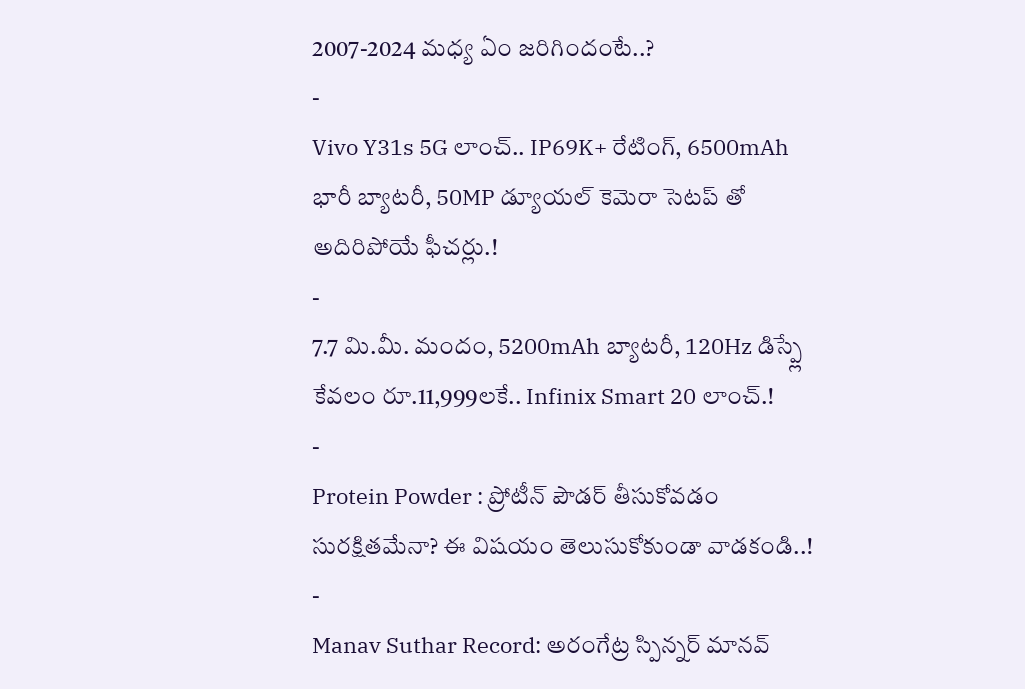2007-2024 మధ్య ఏం జరిగిందంటే..?
-
Vivo Y31s 5G లాంచ్.. IP69K+ రేటింగ్, 6500mAh భారీ బ్యాటరీ, 50MP డ్యూయల్ కెమెరా సెటప్ తో అదిరిపోయే ఫీచర్లు.!
-
7.7 మి.మీ. మందం, 5200mAh బ్యాటరీ, 120Hz డిస్ప్లే కేవలం రూ.11,999లకే.. Infinix Smart 20 లాంచ్.!
-
Protein Powder : ప్రోటీన్ పౌడర్ తీసుకోవడం సురక్షితమేనా? ఈ విషయం తెలుసుకోకుండా వాడకండి..!
-
Manav Suthar Record: అరంగేట్ర స్పిన్నర్ మానవ్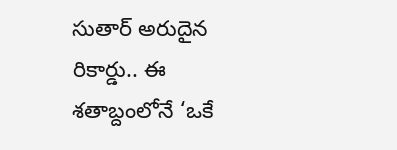సుతార్ అరుదైన రికార్డు.. ఈ శతాబ్దంలోనే ‘ఒకే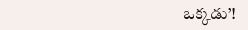ఒక్కడు’!